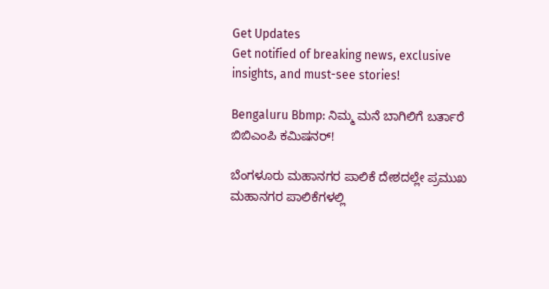Get Updates
Get notified of breaking news, exclusive insights, and must-see stories!

Bengaluru Bbmp: ನಿಮ್ಮ ಮನೆ ಬಾಗಿಲಿಗೆ ಬರ್ತಾರೆ ಬಿಬಿಎಂಪಿ ಕಮಿಷನರ್‌!

ಬೆಂಗಳೂರು ಮಹಾನಗರ ಪಾಲಿಕೆ ದೇಶದಲ್ಲೇ ಪ್ರಮುಖ ಮಹಾನಗರ ಪಾಲಿಕೆಗಳಲ್ಲಿ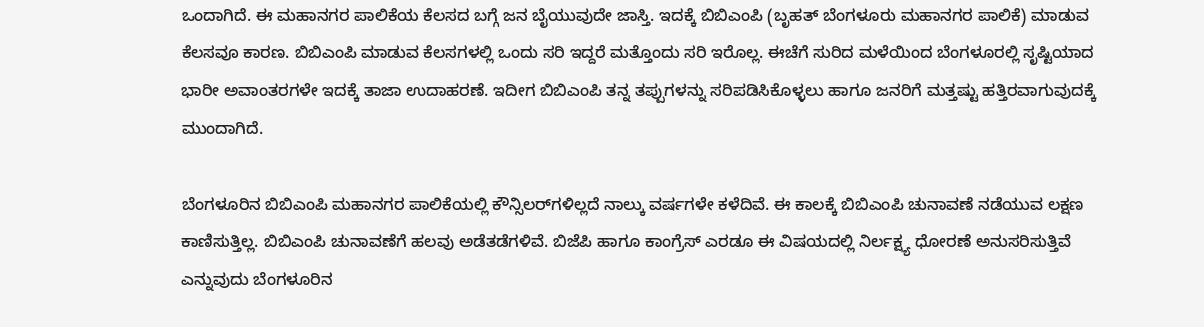ಒಂದಾಗಿದೆ. ಈ ಮಹಾನಗರ ಪಾಲಿಕೆಯ ಕೆಲಸದ ಬಗ್ಗೆ ಜನ ಬೈಯುವುದೇ ಜಾಸ್ತಿ. ಇದಕ್ಕೆ ಬಿಬಿಎಂಪಿ (ಬೃಹತ್‌ ಬೆಂಗಳೂರು ಮಹಾನಗರ ಪಾಲಿಕೆ) ಮಾಡುವ ಕೆಲಸವೂ ಕಾರಣ. ಬಿಬಿಎಂಪಿ ಮಾಡುವ ಕೆಲಸಗಳಲ್ಲಿ ಒಂದು ಸರಿ ಇದ್ದರೆ ಮತ್ತೊಂದು ಸರಿ ಇರೊಲ್ಲ. ಈಚೆಗೆ ಸುರಿದ ಮಳೆಯಿಂದ ಬೆಂಗಳೂರಲ್ಲಿ ಸೃಷ್ಟಿಯಾದ ಭಾರೀ ಅವಾಂತರಗಳೇ ಇದಕ್ಕೆ ತಾಜಾ ಉದಾಹರಣೆ. ಇದೀಗ ಬಿಬಿಎಂಪಿ ತನ್ನ ತಪ್ಪುಗಳನ್ನು ಸರಿಪಡಿಸಿಕೊಳ್ಳಲು ಹಾಗೂ ಜನರಿಗೆ ಮತ್ತಷ್ಟು ಹತ್ತಿರವಾಗುವುದಕ್ಕೆ ಮುಂದಾಗಿದೆ.

ಬೆಂಗಳೂರಿನ ಬಿಬಿಎಂಪಿ ಮಹಾನಗರ ಪಾಲಿಕೆಯಲ್ಲಿ ಕೌನ್ಸಿಲರ್‌ಗಳಿಲ್ಲದೆ ನಾಲ್ಕು ವರ್ಷಗಳೇ ಕಳೆದಿವೆ. ಈ ಕಾಲಕ್ಕೆ ಬಿಬಿಎಂಪಿ ಚುನಾವಣೆ ನಡೆಯುವ ಲಕ್ಷಣ ಕಾಣಿಸುತ್ತಿಲ್ಲ. ಬಿಬಿಎಂಪಿ ಚುನಾವಣೆಗೆ ಹಲವು ಅಡೆತಡೆಗಳಿವೆ. ಬಿಜೆಪಿ ಹಾಗೂ ಕಾಂಗ್ರೆಸ್‌ ಎರಡೂ ಈ ವಿಷಯದಲ್ಲಿ ನಿರ್ಲಕ್ಷ್ಯ ಧೋರಣೆ ಅನುಸರಿಸುತ್ತಿವೆ ಎನ್ನುವುದು ಬೆಂಗಳೂರಿನ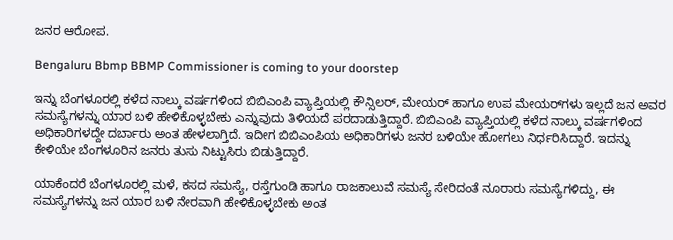ಜನರ ಆರೋಪ.

Bengaluru Bbmp BBMP Commissioner is coming to your doorstep

ಇನ್ನು ಬೆಂಗಳೂರಲ್ಲಿ ಕಳೆದ ನಾಲ್ಕು ವರ್ಷಗಳಿಂದ ಬಿಬಿಎಂಪಿ ವ್ಯಾಪ್ತಿಯಲ್ಲಿ ಕೌನ್ಸಿಲರ್, ಮೇಯರ್ ಹಾಗೂ ಉಪ ಮೇಯರ್‌ಗಳು ಇಲ್ಲದೆ ಜನ ಅವರ ಸಮಸ್ಯೆಗಳನ್ನು ಯಾರ ಬಳಿ ಹೇಳಿಕೊಳ್ಳಬೇಕು ಎನ್ನುವುದು ತಿಳಿಯದೆ ಪರದಾಡುತ್ತಿದ್ದಾರೆ. ಬಿಬಿಎಂಪಿ ವ್ಯಾಪ್ತಿಯಲ್ಲಿ ಕಳೆದ ನಾಲ್ಕು ವರ್ಷಗಳಿಂದ ಅಧಿಕಾರಿಗಳದ್ದೇ ದರ್ಬಾರು ಅಂತ ಹೇಳಲಾಗ್ತಿದೆ. ಇದೀಗ ಬಿಬಿಎಂಪಿಯ ಅಧಿಕಾರಿಗಳು ಜನರ ಬಳಿಯೇ ಹೋಗಲು ನಿರ್ಧರಿಸಿದ್ದಾರೆ. ಇದನ್ನು ಕೇಳಿಯೇ ಬೆಂಗಳೂರಿನ ಜನರು ತುಸು ನಿಟ್ಟುಸಿರು ಬಿಡುತ್ತಿದ್ದಾರೆ.

ಯಾಕೆಂದರೆ ಬೆಂಗಳೂರಲ್ಲಿ ಮಳೆ, ಕಸದ ಸಮಸ್ಯೆ, ರಸ್ತೆಗುಂಡಿ ಹಾಗೂ ರಾಜಕಾಲುವೆ ಸಮಸ್ಯೆ ಸೇರಿದಂತೆ ನೂರಾರು ಸಮಸ್ಯೆಗಳಿದ್ದು, ಈ ಸಮಸ್ಯೆಗಳನ್ನು ಜನ ಯಾರ ಬಳಿ ನೇರವಾಗಿ ಹೇಳಿಕೊಳ್ಳಬೇಕು ಅಂತ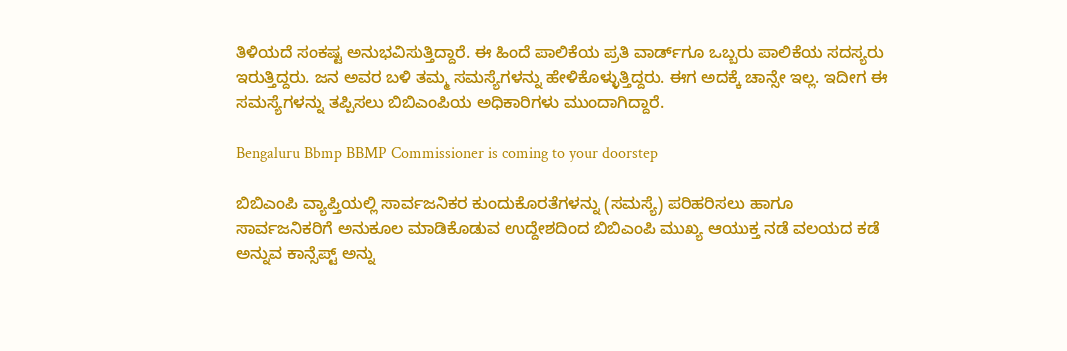ತಿಳಿಯದೆ ಸಂಕಷ್ಟ ಅನುಭವಿಸುತ್ತಿದ್ದಾರೆ. ಈ ಹಿಂದೆ ಪಾಲಿಕೆಯ ಪ್ರತಿ ವಾರ್ಡ್‌ಗೂ ಒಬ್ಬರು ಪಾಲಿಕೆಯ ಸದಸ್ಯರು ಇರುತ್ತಿದ್ದರು. ಜನ ಅವರ ಬಳಿ ತಮ್ಮ ಸಮಸ್ಯೆಗಳನ್ನು ಹೇಳಿಕೊಳ್ಳುತ್ತಿದ್ದರು. ಈಗ ಅದಕ್ಕೆ ಚಾನ್ಸೇ ಇಲ್ಲ. ಇದೀಗ ಈ ಸಮಸ್ಯೆಗಳನ್ನು ತಪ್ಪಿಸಲು ಬಿಬಿಎಂಪಿಯ ಅಧಿಕಾರಿಗಳು ಮುಂದಾಗಿದ್ದಾರೆ.

Bengaluru Bbmp BBMP Commissioner is coming to your doorstep

ಬಿಬಿಎಂಪಿ ವ್ಯಾಪ್ತಿಯಲ್ಲಿ ಸಾರ್ವಜನಿಕರ ಕುಂದುಕೊರತೆಗಳನ್ನು (ಸಮಸ್ಯೆ) ಪರಿಹರಿಸಲು ಹಾಗೂ ಸಾರ್ವಜನಿಕರಿಗೆ ಅನುಕೂಲ ಮಾಡಿಕೊಡುವ ಉದ್ದೇಶದಿಂದ ಬಿಬಿಎಂಪಿ ಮುಖ್ಯ ಆಯುಕ್ತ ನಡೆ ವಲಯದ ಕಡೆ ಅನ್ನುವ ಕಾನ್ಸೆಪ್ಟ್‌ ಅನ್ನು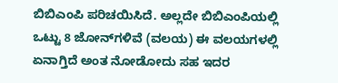ಬಿಬಿಎಂಪಿ ಪರಿಚಯಿಸಿದೆ. ಅಲ್ಲದೇ ಬಿಬಿಎಂಪಿಯಲ್ಲಿ ಒಟ್ಟು 8 ಜೋನ್‌ಗಳಿವೆ (ವಲಯ) ಈ ವಲಯಗಳಲ್ಲಿ ಏನಾಗ್ತಿದೆ ಅಂತ ನೋಡೋದು ಸಹ ಇದರ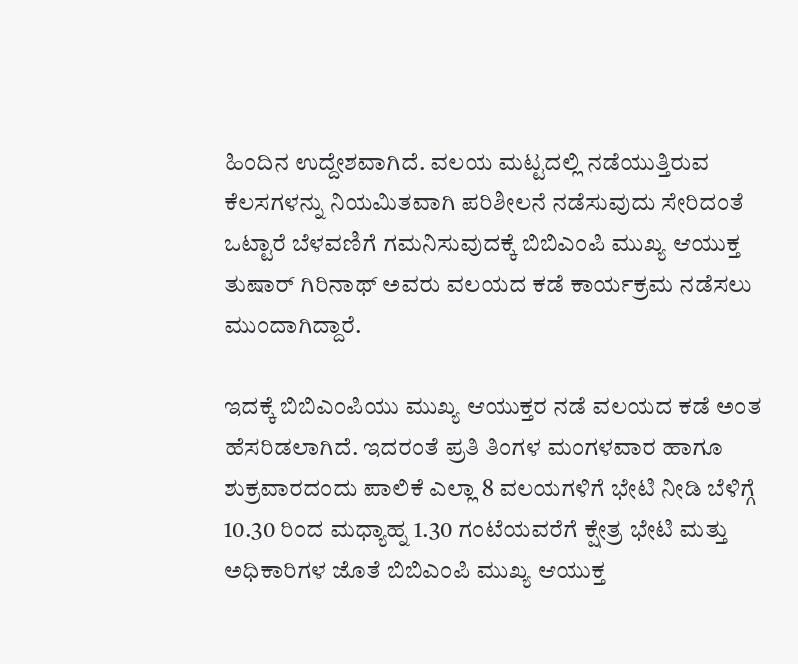ಹಿಂದಿನ ಉದ್ದೇಶವಾಗಿದೆ. ವಲಯ ಮಟ್ಟದಲ್ಲಿ ನಡೆಯುತ್ತಿರುವ ಕೆಲಸಗಳನ್ನು ನಿಯಮಿತವಾಗಿ ಪರಿಶೀಲನೆ ನಡೆಸುವುದು ಸೇರಿದಂತೆ ಒಟ್ಟಾರೆ ಬೆಳವಣಿಗೆ ಗಮನಿಸುವುದಕ್ಕೆ ಬಿಬಿಎಂಪಿ ಮುಖ್ಯ ಆಯುಕ್ತ ತುಷಾರ್ ಗಿರಿನಾಥ್ ಅವರು ವಲಯದ ಕಡೆ ಕಾರ್ಯಕ್ರಮ ನಡೆಸಲು ಮುಂದಾಗಿದ್ದಾರೆ.

ಇದಕ್ಕೆ ಬಿಬಿಎಂಪಿಯು ಮುಖ್ಯ ಆಯುಕ್ತರ ನಡೆ ವಲಯದ ಕಡೆ ಅಂತ ಹೆಸರಿಡಲಾಗಿದೆ. ಇದರಂತೆ ಪ್ರತಿ ತಿಂಗಳ ಮಂಗಳವಾರ ಹಾಗೂ ಶುಕ್ರವಾರದಂದು ಪಾಲಿಕೆ ಎಲ್ಲಾ 8 ವಲಯಗಳಿಗೆ ಭೇಟಿ ನೀಡಿ ಬೆಳಿಗ್ಗೆ 10.30 ರಿಂದ ಮಧ್ಯಾಹ್ನ 1.30 ಗಂಟೆಯವರೆಗೆ ಕ್ಷೇತ್ರ ಭೇಟಿ ಮತ್ತು ಅಧಿಕಾರಿಗಳ ಜೊತೆ ಬಿಬಿಎಂಪಿ ಮುಖ್ಯ ಆಯುಕ್ತ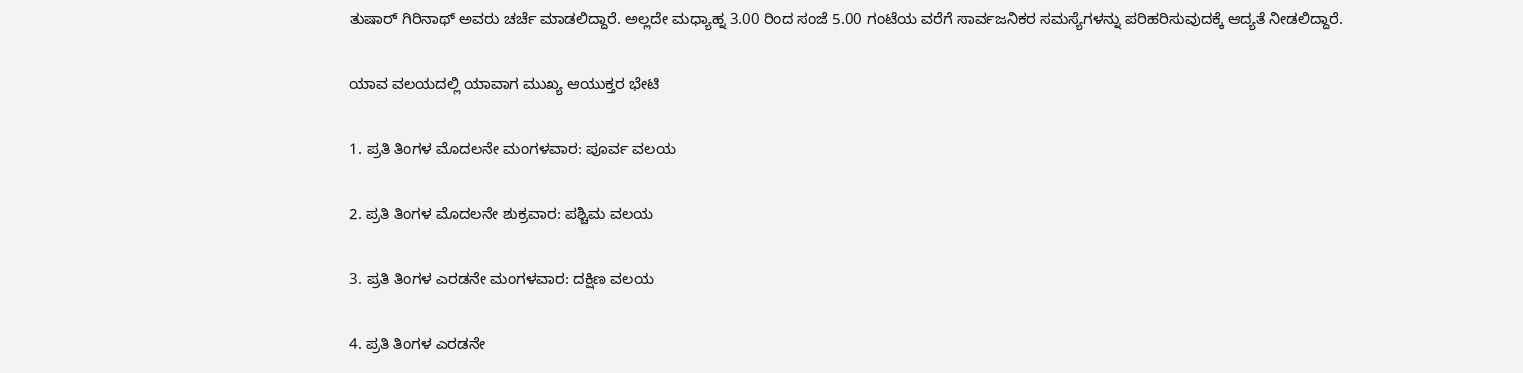ತುಷಾರ್‌ ಗಿರಿನಾಥ್ ಅವರು ಚರ್ಚೆ ಮಾಡಲಿದ್ದಾರೆ. ಅಲ್ಲದೇ ಮಧ್ಯಾಹ್ನ 3.00 ರಿಂದ ಸಂಜೆ 5.00 ಗಂಟೆಯ ವರೆಗೆ ಸಾರ್ವಜನಿಕರ ಸಮಸ್ಯೆಗಳನ್ನು ಪರಿಹರಿಸುವುದಕ್ಕೆ ಆದ್ಯತೆ ನೀಡಲಿದ್ದಾರೆ.

ಯಾವ ವಲಯದಲ್ಲಿ ಯಾವಾಗ ಮುಖ್ಯ ಆಯುಕ್ತರ ಭೇಟಿ

1. ಪ್ರತಿ ತಿಂಗಳ ಮೊದಲನೇ ಮಂಗಳವಾರ: ಪೂರ್ವ ವಲಯ

2. ಪ್ರತಿ ತಿಂಗಳ ಮೊದಲನೇ ಶುಕ್ರವಾರ: ಪಶ್ಚಿಮ ವಲಯ

3. ಪ್ರತಿ ತಿಂಗಳ ಎರಡನೇ ಮಂಗಳವಾರ: ದಕ್ಷಿಣ ವಲಯ

4. ಪ್ರತಿ ತಿಂಗಳ ಎರಡನೇ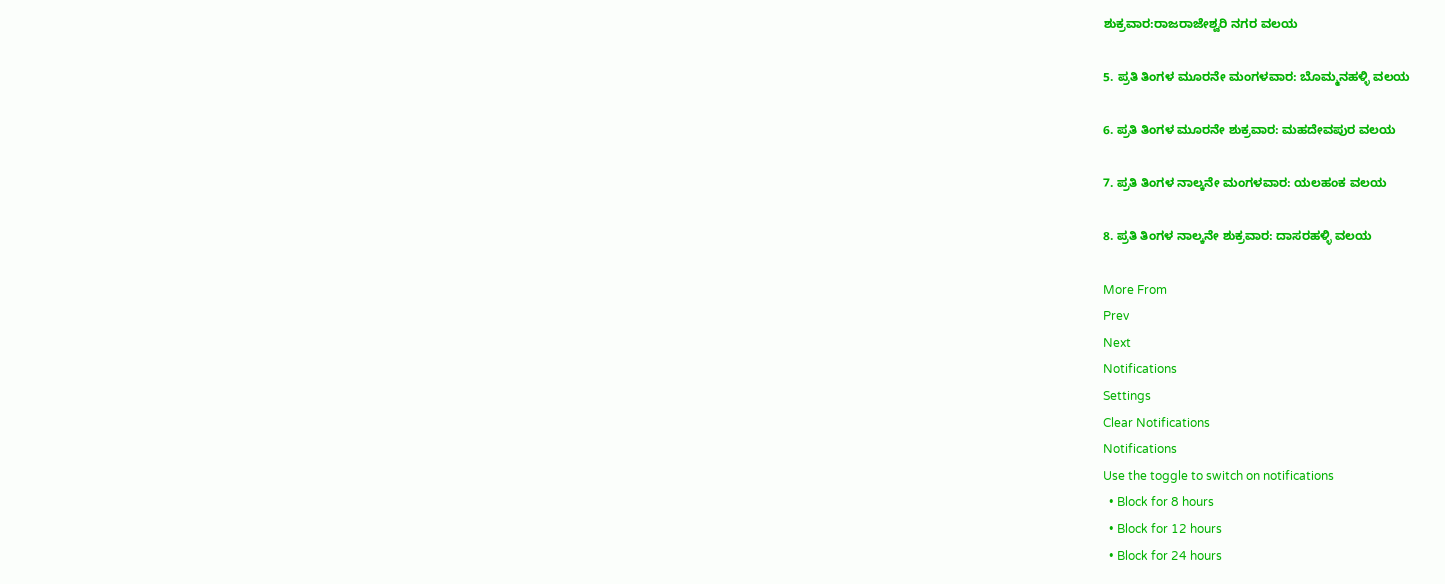ಶುಕ್ರವಾರ:ರಾಜರಾಜೇಶ್ವರಿ ನಗರ ವಲಯ

5. ಪ್ರತಿ ತಿಂಗಳ ಮೂರನೇ ಮಂಗಳವಾರ: ಬೊಮ್ಮನಹಳ್ಳಿ ವಲಯ

6. ಪ್ರತಿ ತಿಂಗಳ ಮೂರನೇ ಶುಕ್ರವಾರ: ಮಹದೇವಪುರ ವಲಯ

7. ಪ್ರತಿ ತಿಂಗಳ ನಾಲ್ಕನೇ ಮಂಗಳವಾರ: ಯಲಹಂಕ ವಲಯ

8. ಪ್ರತಿ ತಿಂಗಳ ನಾಲ್ಕನೇ ಶುಕ್ರವಾರ: ದಾಸರಹಳ್ಳಿ ವಲಯ

More From
Prev
Next
Notifications
Settings
Clear Notifications
Notifications
Use the toggle to switch on notifications
  • Block for 8 hours
  • Block for 12 hours
  • Block for 24 hours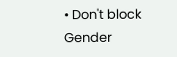• Don't block
Gender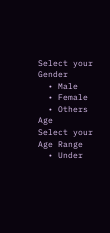Select your Gender
  • Male
  • Female
  • Others
Age
Select your Age Range
  • Under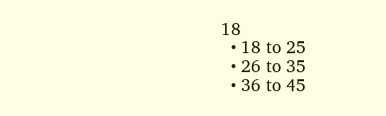18
  • 18 to 25
  • 26 to 35
  • 36 to 45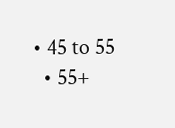• 45 to 55
  • 55+